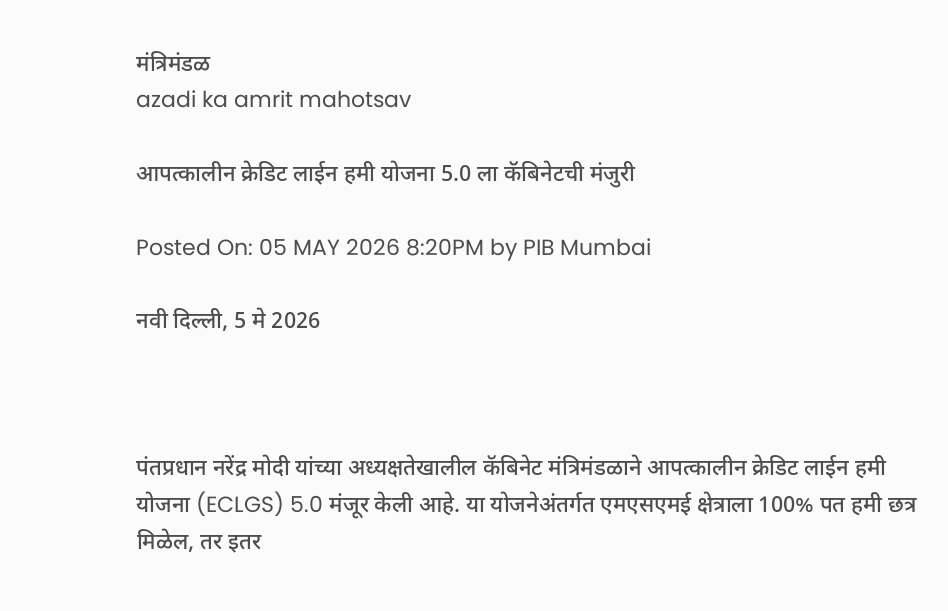मंत्रिमंडळ
azadi ka amrit mahotsav

आपत्कालीन क्रेडिट लाईन हमी योजना 5.0 ला कॅबिनेटची मंजुरी

Posted On: 05 MAY 2026 8:20PM by PIB Mumbai

नवी दिल्‍ली, 5 मे 2026



पंतप्रधान नरेंद्र मोदी यांच्या अध्यक्षतेखालील कॅबिनेट मंत्रिमंडळाने आपत्कालीन क्रेडिट लाईन हमी योजना (ECLGS) 5.0 मंजूर केली आहे. या योजनेअंतर्गत एमएसएमई क्षेत्राला 100% पत हमी छत्र मिळेल, तर इतर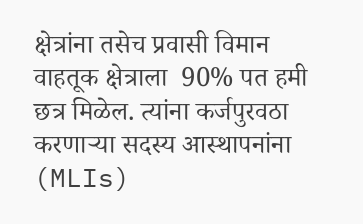क्षेत्रांना तसेच प्रवासी विमान वाहतूक क्षेत्राला  90% पत हमी छत्र मिळेल. त्यांना कर्जपुरवठा करणाऱ्या सदस्य आस्थापनांना (MLIs)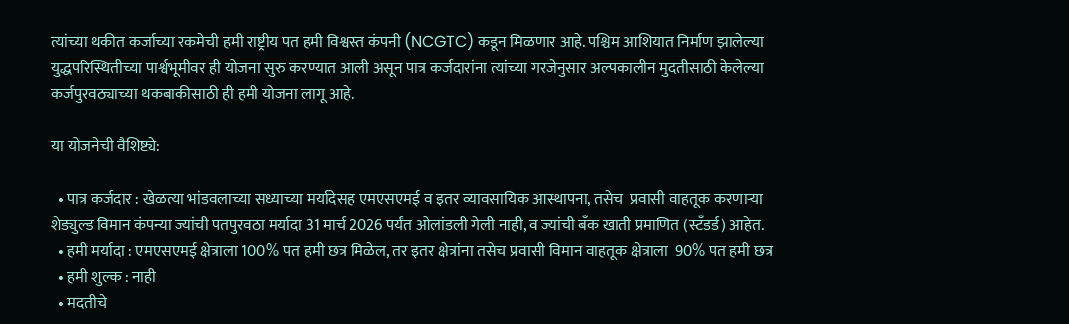त्यांच्या थकीत कर्जाच्या रकमेची हमी राष्ट्रीय पत हमी विश्वस्त कंपनी (NCGTC) कडून मिळणार आहे. पश्चिम आशियात निर्माण झालेल्या युद्धपरिस्थितीच्या पार्श्वभूमीवर ही योजना सुरु करण्यात आली असून पात्र कर्जदारांना त्यांच्या गरजेनुसार अल्पकालीन मुदतीसाठी केलेल्या कर्जपुरवठ्याच्या थकबाकीसाठी ही हमी योजना लागू आहे.

या योजनेची वैशिष्ट्ये:

  • पात्र कर्जदार : खेळत्या भांडवलाच्या सध्याच्या मर्यादेसह एमएसएमई व इतर व्यावसायिक आस्थापना, तसेच  प्रवासी वाहतूक करणाऱ्या शेड्युल्ड विमान कंपन्या ज्यांची पतपुरवठा मर्यादा 31 मार्च 2026 पर्यंत ओलांडली गेली नाही, व ज्यांची बँक खाती प्रमाणित (स्टॅंडर्ड) आहेत.
  • हमी मर्यादा : एमएसएमई क्षेत्राला 100% पत हमी छत्र मिळेल, तर इतर क्षेत्रांना तसेच प्रवासी विमान वाहतूक क्षेत्राला  90% पत हमी छत्र
  • हमी शुल्क : नाही
  • मदतीचे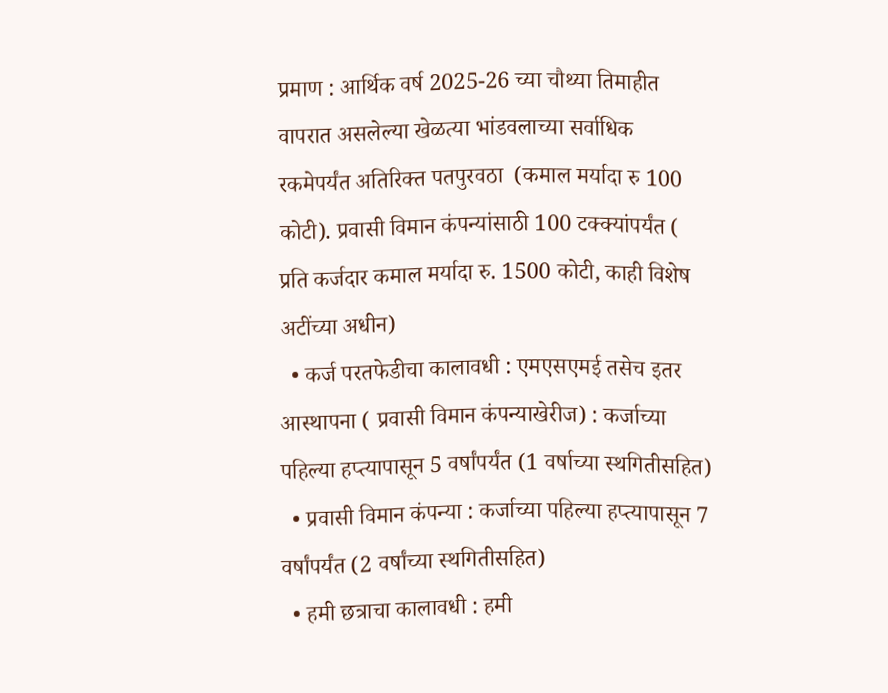प्रमाण : आर्थिक वर्ष 2025-26 च्या चौथ्या तिमाहीत वापरात असलेल्या खेळत्या भांडवलाच्या सर्वाधिक रकमेपर्यंत अतिरिक्त पतपुरवठा  (कमाल मर्यादा रु 100 कोटी). प्रवासी विमान कंपन्यांसाठी 100 टक्क्यांपर्यंत ( प्रति कर्जदार कमाल मर्यादा रु. 1500 कोटी, काही विशेष अटींच्या अधीन)
  • कर्ज परतफेडीचा कालावधी : एमएसएमई तसेच इतर आस्थापना ( प्रवासी विमान कंपन्याखेरीज) : कर्जाच्या पहिल्या हप्त्यापासून 5 वर्षांपर्यंत (1 वर्षाच्या स्थगितीसहित)
  • प्रवासी विमान कंपन्या : कर्जाच्या पहिल्या हप्त्यापासून 7 वर्षांपर्यंत (2 वर्षांच्या स्थगितीसहित)
  • हमी छत्राचा कालावधी : हमी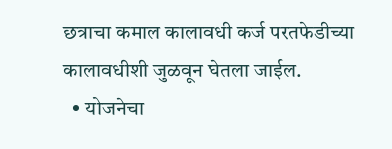छत्राचा कमाल कालावधी कर्ज परतफेडीच्या कालावधीशी जुळवून घेतला जाईल.
  • योजनेचा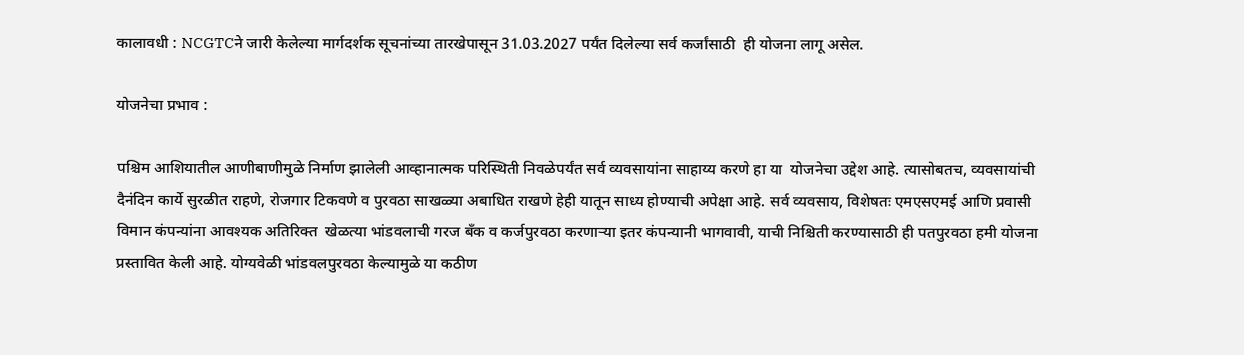कालावधी : NCGTCने जारी केलेल्या मार्गदर्शक सूचनांच्या तारखेपासून 31.03.2027 पर्यंत दिलेल्या सर्व कर्जांसाठी  ही योजना लागू असेल.

योजनेचा प्रभाव :

पश्चिम आशियातील आणीबाणीमुळे निर्माण झालेली आव्हानात्मक परिस्थिती निवळेपर्यंत सर्व व्यवसायांना साहाय्य करणे हा या  योजनेचा उद्देश आहे. त्यासोबतच, व्यवसायांची दैनंदिन कार्ये सुरळीत राहणे, रोजगार टिकवणे व पुरवठा साखळ्या अबाधित राखणे हेही यातून साध्य होण्याची अपेक्षा आहे. सर्व व्यवसाय, विशेषतः एमएसएमई आणि प्रवासी विमान कंपन्यांना आवश्यक अतिरिक्त  खेळत्या भांडवलाची गरज बँक व कर्जपुरवठा करणाऱ्या इतर कंपन्यानी भागवावी, याची निश्चिती करण्यासाठी ही पतपुरवठा हमी योजना प्रस्तावित केली आहे. योग्यवेळी भांडवलपुरवठा केल्यामुळे या कठीण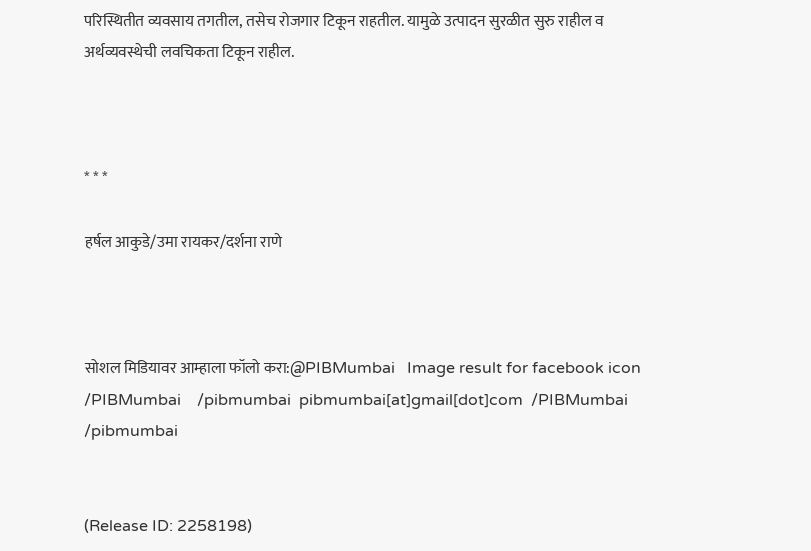परिस्थितीत व्यवसाय तगतील, तसेच रोजगार टिकून राहतील. यामुळे उत्पादन सुरळीत सुरु राहील व अर्थव्यवस्थेची लवचिकता टिकून राहील.



* * *

हर्षल आकुडे/उमा रायकर/दर्शना राणे



सोशल मिडियावर आम्हाला फॉलो करा:@PIBMumbai   Image result for facebook icon /PIBMumbai    /pibmumbai  pibmumbai[at]gmail[dot]com  /PIBMumbai    /pibmumbai


(Release ID: 2258198)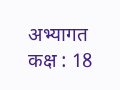अभ्यागत कक्ष : 18